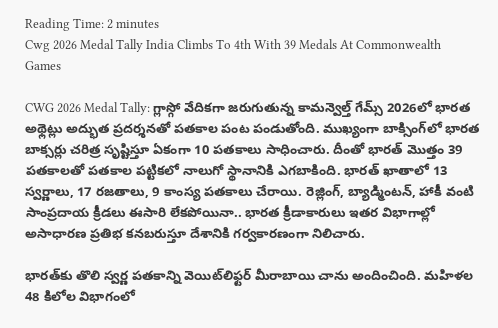Reading Time: 2 minutes
Cwg 2026 Medal Tally India Climbs To 4th With 39 Medals At Commonwealth Games

CWG 2026 Medal Tally: గ్లాస్గో వేదికగా జరుగుతున్న కామన్వెల్త్ గేమ్స్ 2026లో భారత అథ్లెట్లు అద్భుత ప్రదర్శనతో పతకాల పంట పండుతోంది. ముఖ్యంగా బాక్సింగ్‌లో భారత బాక్సర్లు చరిత్ర సృష్టిస్తూ ఏకంగా 10 పతకాలు సాధించారు. దీంతో భారత్ మొత్తం 39 పతకాలతో పతకాల పట్టికలో నాలుగో స్థానానికి ఎగబాకింది. భారత్ ఖాతాలో 13 స్వర్ణాలు, 17 రజతాలు, 9 కాంస్య పతకాలు చేరాయి. రెజ్లింగ్, బ్యాడ్మింటన్, హాకీ వంటి సాంప్రదాయ క్రీడలు ఈసారి లేకపోయినా.. భారత క్రీడాకారులు ఇతర విభాగాల్లో అసాధారణ ప్రతిభ కనబరుస్తూ దేశానికి గర్వకారణంగా నిలిచారు.

భారత్‌కు తొలి స్వర్ణ పతకాన్ని వెయిట్‌లిఫ్టర్ మీరాబాయి చాను అందించింది. మహిళల 48 కిలోల విభాగంలో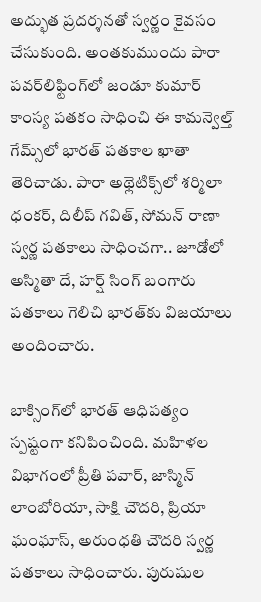అద్భుత ప్రదర్శనతో స్వర్ణం కైవసం చేసుకుంది. అంతకుముందు పారా పవర్‌లిఫ్టింగ్‌లో జండూ కుమార్ కాంస్య పతకం సాధించి ఈ కామన్వెల్త్ గేమ్స్‌లో భారత్ పతకాల ఖాతా తెరిచాడు. పారా అథ్లెటిక్స్‌లో శర్మిలా ధంకర్, దిలీప్ గవిత్, సోమన్ రాణా స్వర్ణ పతకాలు సాధించగా.. జూడోలో అస్మితా దే, హర్ష్ సింగ్ బంగారు పతకాలు గెలిచి భారత్‌కు విజయాలు అందించారు.

బాక్సింగ్‌లో భారత్ ఆధిపత్యం స్పష్టంగా కనిపించింది. మహిళల విభాగంలో ప్రీతి పవార్, జాస్మిన్ లాంబోరియా, సాక్షి చౌదరి, ప్రియా ఘంఘాస్, అరుంధతి చౌదరి స్వర్ణ పతకాలు సాధించారు. పురుషుల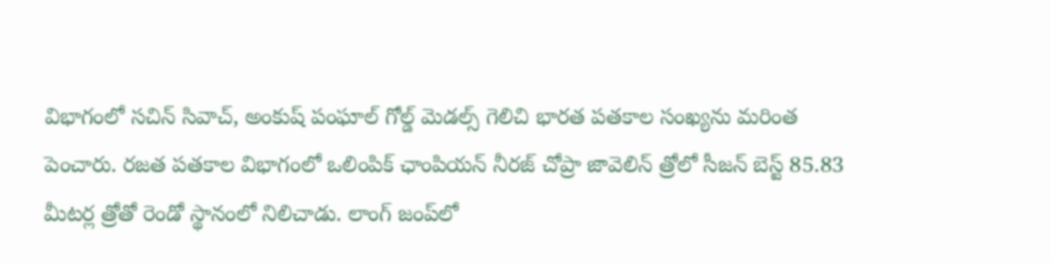విభాగంలో సచిన్ సివాచ్, అంకుష్ పంఘాల్ గోల్డ్ మెడల్స్ గెలిచి భారత పతకాల సంఖ్యను మరింత పెంచారు. రజత పతకాల విభాగంలో ఒలింపిక్ ఛాంపియన్ నీరజ్ చోప్రా జావెలిన్ త్రోలో సీజన్ బెస్ట్ 85.83 మీటర్ల త్రోతో రెండో స్థానంలో నిలిచాడు. లాంగ్ జంప్‌లో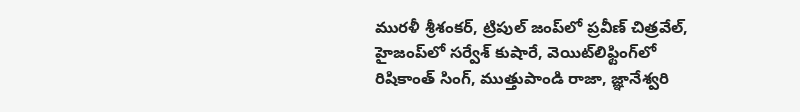మురళీ శ్రీశంకర్, ట్రిపుల్ జంప్‌లో ప్రవీణ్ చిత్రవేల్, హైజంప్‌లో సర్వేశ్ కుషారే, వెయిట్‌లిఫ్టింగ్‌లో రిషికాంత్ సింగ్, ముత్తుపాండి రాజా, జ్ఞానేశ్వరి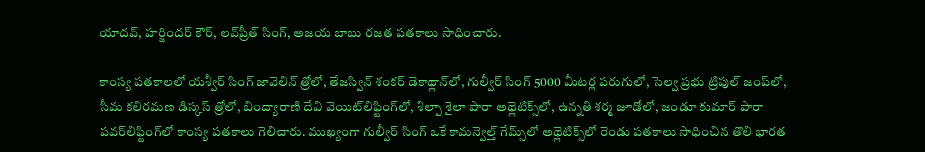యాదవ్, హర్జిందర్ కౌర్, లవ్‌ప్రీత్ సింగ్, అజయ బాబు రజత పతకాలు సాధించారు.

కాంస్య పతకాలలో యశ్వీర్ సింగ్ జావెలిన్ త్రోలో, తేజస్విన్ శంకర్ డెకాథ్లాన్‌లో, గుల్వీర్ సింగ్ 5000 మీటర్ల పరుగులో, సెల్వ ప్రభు ట్రిపుల్ జంప్‌లో, సీమ కలిరమణ డిస్కస్ త్రోలో, బింద్యారాణి దేవి వెయిట్‌లిఫ్టింగ్‌లో, శిల్పా శైలా పారా అథ్లెటిక్స్‌లో, ఉన్నతి శర్మ జూడోలో, జండూ కుమార్ పారా పవర్‌లిఫ్టింగ్‌లో కాంస్య పతకాలు గెలిచారు. ముఖ్యంగా గుల్వీర్ సింగ్ ఒకే కామన్వెల్త్ గేమ్స్‌లో అథ్లెటిక్స్‌లో రెండు పతకాలు సాధించిన తొలి భారత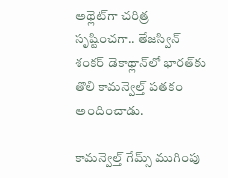అథ్లెట్‌గా చరిత్ర సృష్టించగా.. తేజస్విన్ శంకర్ డెకాథ్లాన్‌లో భారత్‌కు తొలి కామన్వెల్త్ పతకం అందించాడు.

కామన్వెల్త్ గేమ్స్ ముగింపు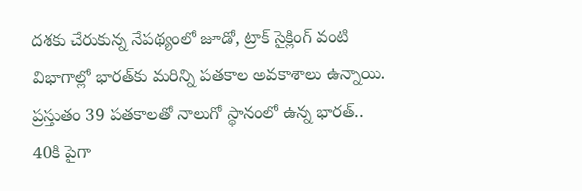దశకు చేరుకున్న నేపథ్యంలో జూడో, ట్రాక్ సైక్లింగ్ వంటి విభాగాల్లో భారత్‌కు మరిన్ని పతకాల అవకాశాలు ఉన్నాయి. ప్రస్తుతం 39 పతకాలతో నాలుగో స్థానంలో ఉన్న భారత్.. 40కి పైగా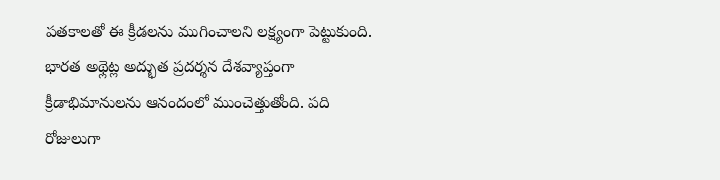పతకాలతో ఈ క్రీడలను ముగించాలని లక్ష్యంగా పెట్టుకుంది. భారత అథ్లెట్ల అద్భుత ప్రదర్శన దేశవ్యాప్తంగా క్రీడాభిమానులను ఆనందంలో ముంచెత్తుతోంది. పది రోజులుగా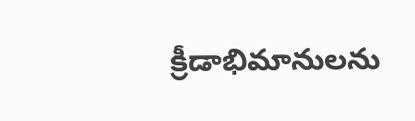క్రీడాభిమానులను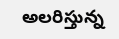అలరిస్తున్న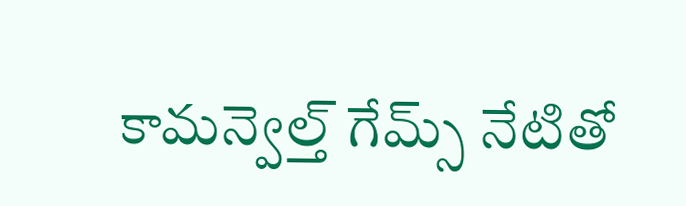కామన్వెల్త్‌ గేమ్స్ నేటితో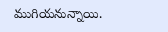ముగియనున్నాయి.